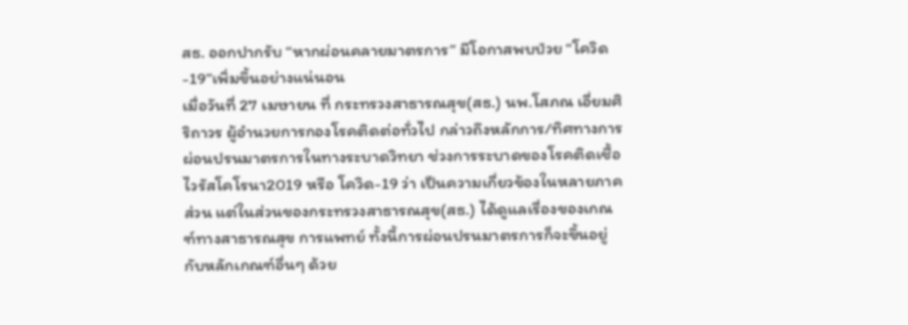สธ. ออกปากรับ “หากผ่อนคลายมาตรการ” มีโอกาสพบป่วย “โควิด-19”เพิ่มขึ้นอย่างแน่นอน
เมื่อวันที่ 27 เมษายน ที่ กระทรวงสาธารณสุข(สธ.) นพ.โสภณ เอี่ยมศิริถาวร ผู้อำนวยการกองโรคติดต่อทั่วไป กล่าวถึงหลักการ/ทิศทางการผ่อนปรนมาตรการในทางระบาดวิทยา ช่วงการระบาดของโรคติดเชื้อไวรัสโคโรนา2019 หรือ โควิด-19 ว่า เป็นความเกี่ยวข้องในหลายภาคส่วน แต่ในส่วนของกระทรวงสาธารณสุข(สธ.) ได้ดูแลเรื่องของเกณฑ์ทางสาธารณสุข การแพทย์ ทั้งนี้การผ่อนปรนมาตรการก็จะขึ้นอยู่กับหลักเกณฑ์อื่นๆ ด้วย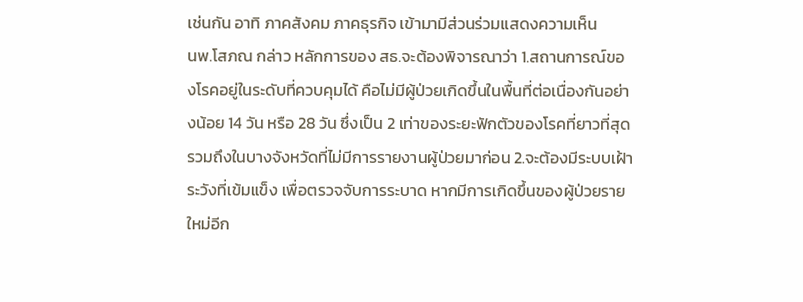เช่นกัน อาทิ ภาคสังคม ภาคธุรกิจ เข้ามามีส่วนร่วมแสดงความเห็น
นพ.โสภณ กล่าว หลักการของ สธ.จะต้องพิจารณาว่า 1.สถานการณ์ของโรคอยู่ในระดับที่ควบคุมได้ คือไม่มีผู้ป่วยเกิดขึ้นในพื้นที่ต่อเนื่องกันอย่างน้อย 14 วัน หรือ 28 วัน ซึ่งเป็น 2 เท่าของระยะฟักตัวของโรคที่ยาวที่สุด รวมถึงในบางจังหวัดที่ไม่มีการรายงานผู้ป่วยมาก่อน 2.จะต้องมีระบบเฝ้าระวังที่เข้มแข็ง เพื่อตรวจจับการระบาด หากมีการเกิดขึ้นของผู้ป่วยรายใหม่อีก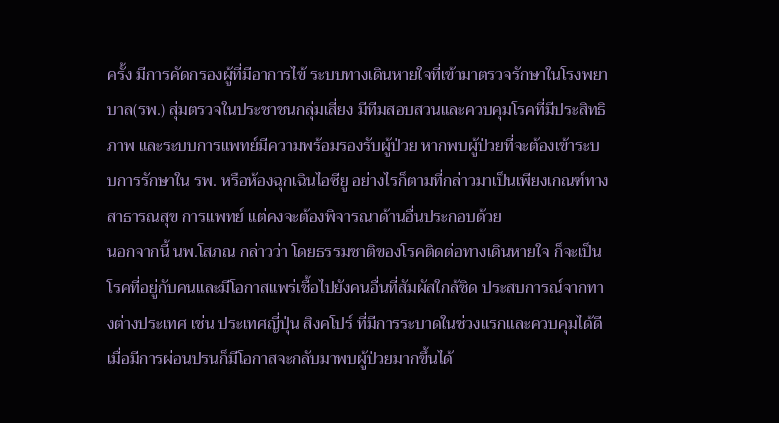ครั้ง มีการคัดกรองผู้ที่มีอาการไข้ ระบบทางเดินหายใจที่เข้ามาตรวจรักษาในโรงพยาบาล(รพ.) สุ่มตรวจในประชาชนกลุ่มเสี่ยง มีทีมสอบสวนและควบคุมโรคที่มีประสิทธิภาพ และระบบการแพทย์มีความพร้อมรองรับผู้ป่วย หากพบผู้ป่วยที่จะต้องเข้าระบบการรักษาใน รพ. หรือห้องฉุกเฉินไอซียู อย่างไรก็ตามที่กล่าวมาเป็นเพียงเกณฑ์ทางสาธารณสุข การแพทย์ แต่คงจะต้องพิจารณาด้านอื่นประกอบด้วย
นอกจากนี้ นพ.โสภณ กล่าวว่า โดยธรรมชาติของโรคติดต่อทางเดินหายใจ ก็จะเป็นโรคที่อยู่กับคนและมีโอกาสแพร่เชื้อไปยังคนอื่นที่สัมผัสใกล้ชิด ประสบการณ์จากทางต่างประเทศ เช่น ประเทศญี่ปุ่น สิงคโปร์ ที่มีการระบาดในช่วงแรกและควบคุมได้ดี เมื่อมีการผ่อนปรนก็มีโอกาสจะกลับมาพบผู้ป่วยมากขึ้นได้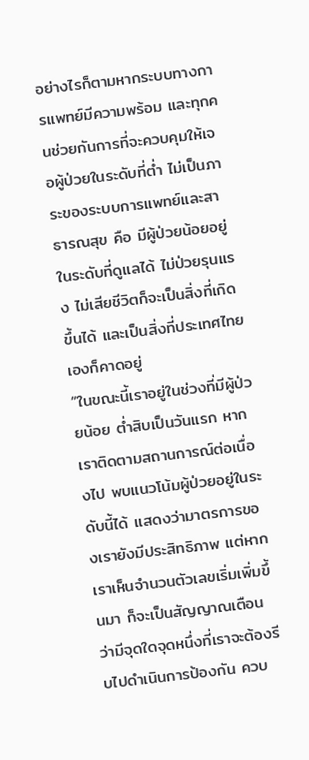อย่างไรก็ตามหากระบบทางการแพทย์มีความพร้อม และทุกคนช่วยกันการที่จะควบคุมให้เจอผู้ป่วยในระดับที่ต่ำ ไม่เป็นภาระของระบบการแพทย์และสาธารณสุข คือ มีผู้ป่วยน้อยอยู่ในระดับที่ดูแลได้ ไม่ป่วยรุนแรง ไม่เสียชีวิตก็จะเป็นสิ่งที่เกิดขึ้นได้ และเป็นสิ่งที่ประเทศไทยเองก็คาดอยู่
“ในขณะนี้เราอยู่ในช่วงที่มีผู้ป่วยน้อย ต่ำสิบเป็นวันแรก หากเราติดตามสถานการณ์ต่อเนื่องไป พบแนวโน้มผู้ป่วยอยู่ในระดับนี้ได้ แสดงว่ามาตรการของเรายังมีประสิทธิภาพ แต่หากเราเห็นจำนวนตัวเลขเริ่มเพิ่มขึ้นมา ก็จะเป็นสัญญาณเตือนว่ามีจุดใดจุดหนึ่งที่เราจะต้องรีบไปดำเนินการป้องกัน ควบ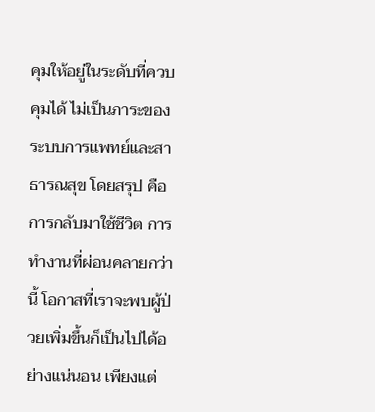คุมให้อยู่ในระดับที่ควบคุมได้ ไม่เป็นภาระของระบบการแพทย์และสาธารณสุข โดยสรุป คือ การกลับมาใช้ชีวิต การทำงานที่ผ่อนคลายกว่านี้ โอกาสที่เราจะพบผู้ป่วยเพิ่มขึ้นก็เป็นไปได้อย่างแน่นอน เพียงแต่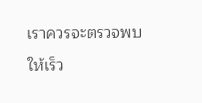เราควรจะตรวจพบให้เร็ว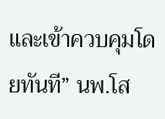และเข้าควบคุมโดยทันที” นพ.โส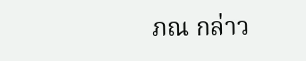ภณ กล่าว